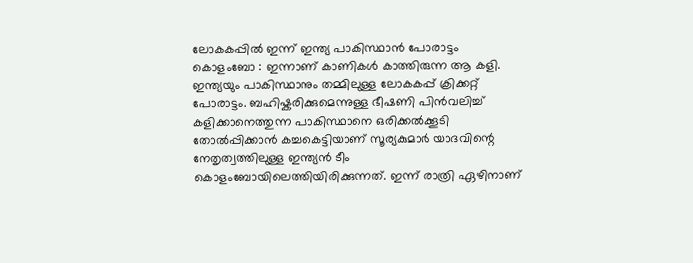ലോകകപ്പിൽ ഇന്ന് ഇന്ത്യ പാകിസ്ഥാൻ പോരാട്ടം
കൊളംബോ : ഇന്നാണ് കാണികൾ കാത്തിരുന്ന ആ കളി. ഇന്ത്യയും പാകിസ്ഥാനും തമ്മിലുള്ള ലോകകപ്പ് ക്രിക്കറ്റ് പോരാട്ടം. ബഹിഷ്കരിക്കുമെന്നുള്ള ഭീഷണി പിൻവലിച്ച് കളിക്കാനെത്തുന്ന പാകിസ്ഥാനെ ഒരിക്കൽക്കൂടി തോൽപ്പിക്കാൻ കച്ചകെട്ടിയാണ് സൂര്യകുമാർ യാദവിന്റെ നേതൃത്വത്തിലുള്ള ഇന്ത്യൻ ടീം കൊളംബോയിലെത്തിയിരിക്കുന്നത്. ഇന്ന് രാത്രി ഏഴിനാണ്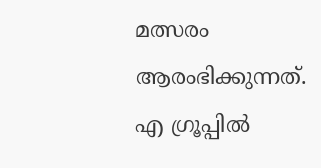മത്സരം ആരംഭിക്കുന്നത്.
എ ഗ്രൂപ്പിൽ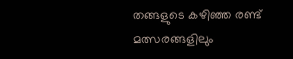തങ്ങളുടെ കഴിഞ്ഞ രണ്ട് മത്സരങ്ങളിലും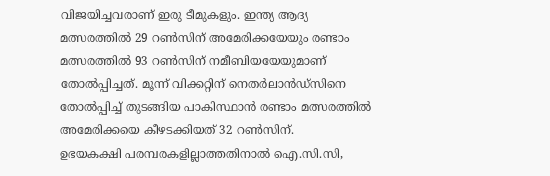വിജയിച്ചവരാണ് ഇരു ടീമുകളും. ഇന്ത്യ ആദ്യ മത്സരത്തിൽ 29 റൺസിന് അമേരിക്കയേയും രണ്ടാം മത്സരത്തിൽ 93 റൺസിന് നമീബിയയേയുമാണ് തോൽപ്പിച്ചത്. മൂന്ന് വിക്കറ്റിന് നെതർലാൻഡ്സിനെ തോൽപ്പിച്ച് തുടങ്ങിയ പാകിസ്ഥാൻ രണ്ടാം മത്സരത്തിൽ അമേരിക്കയെ കീഴടക്കിയത് 32 റൺസിന്.
ഉഭയകക്ഷി പരമ്പരകളില്ലാത്തതിനാൽ ഐ.സി.സി,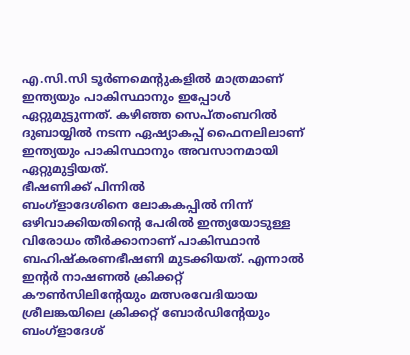എ.സി.സി ടൂർണമെന്റുകളിൽ മാത്രമാണ് ഇന്ത്യയും പാകിസ്ഥാനും ഇപ്പോൾ ഏറ്റുമുട്ടുന്നത്. കഴിഞ്ഞ സെപ്തംബറിൽ ദുബായ്യിൽ നടന്ന ഏഷ്യാകപ്പ് ഫൈനലിലാണ് ഇന്ത്യയും പാകിസ്ഥാനും അവസാനമായി ഏറ്റുമുട്ടിയത്.
ഭീഷണിക്ക് പിന്നിൽ
ബംഗ്ളാദേശിനെ ലോകകപ്പിൽ നിന്ന് ഒഴിവാക്കിയതിന്റെ പേരിൽ ഇന്ത്യയോടുള്ള വിരോധം തീർക്കാനാണ് പാകിസ്ഥാൻ ബഹിഷ്കരണഭീഷണി മുടക്കിയത്. എന്നാൽ ഇന്റർ നാഷണൽ ക്രിക്കറ്റ് കൗൺസിലിന്റേയും മത്സരവേദിയായ ശ്രീലങ്കയിലെ ക്രിക്കറ്റ് ബോർഡിന്റേയും ബംഗ്ളാദേശ്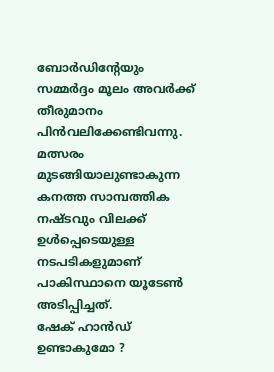ബോർഡിന്റേയും സമ്മർദ്ദം മൂലം അവർക്ക് തീരുമാനം പിൻവലിക്കേണ്ടിവന്നു. മത്സരം മുടങ്ങിയാലുണ്ടാകുന്ന കനത്ത സാമ്പത്തിക നഷ്ടവും വിലക്ക് ഉൾപ്പെടെയുള്ള നടപടികളുമാണ് പാകിസ്ഥാനെ യൂടേൺ അടിപ്പിച്ചത്.
ഷേക് ഹാൻഡ് ഉണ്ടാകുമോ ?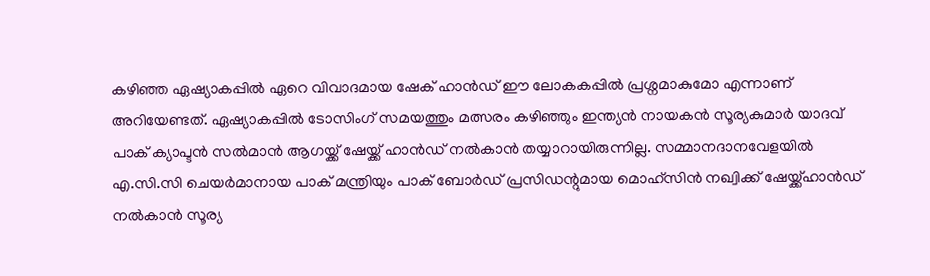കഴിഞ്ഞ ഏഷ്യാകപ്പിൽ ഏറെ വിവാദമായ ഷേക് ഹാൻഡ് ഈ ലോകകപ്പിൽ പ്രശ്നമാകുമോ എന്നാണ് അറിയേണ്ടത്. ഏഷ്യാകപ്പിൽ ടോസിംഗ് സമയത്തും മത്സരം കഴിഞ്ഞും ഇന്ത്യൻ നായകൻ സൂര്യകുമാർ യാദവ് പാക് ക്യാപ്ടൻ സൽമാൻ ആഗയ്ക്ക് ഷേയ്ക്ക് ഹാൻഡ് നൽകാൻ തയ്യാറായിരുന്നില്ല. സമ്മാനദാനവേളയിൽ എ.സി.സി ചെയർമാനായ പാക് മന്ത്രിയും പാക് ബോർഡ് പ്രസിഡന്റുമായ മൊഹ്സിൻ നഖ്വിക്ക് ഷേയ്ക്ക്ഹാൻഡ് നൽകാൻ സൂര്യ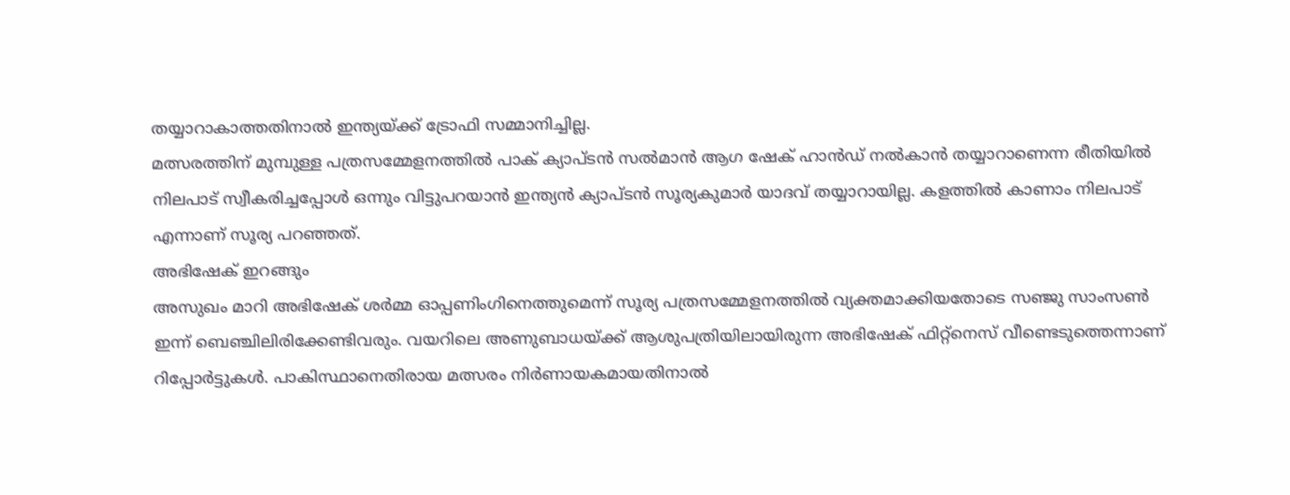തയ്യാറാകാത്തതിനാൽ ഇന്ത്യയ്ക്ക് ട്രോഫി സമ്മാനിച്ചില്ല.
മത്സരത്തിന് മുമ്പുള്ള പത്രസമ്മേളനത്തിൽ പാക് ക്യാപ്ടൻ സൽമാൻ ആഗ ഷേക് ഹാൻഡ് നൽകാൻ തയ്യാറാണെന്ന രീതിയിൽ നിലപാട് സ്വീകരിച്ചപ്പോൾ ഒന്നും വിട്ടുപറയാൻ ഇന്ത്യൻ ക്യാപ്ടൻ സൂര്യകുമാർ യാദവ് തയ്യാറായില്ല. കളത്തിൽ കാണാം നിലപാട് എന്നാണ് സൂര്യ പറഞ്ഞത്.
അഭിഷേക് ഇറങ്ങും
അസുഖം മാറി അഭിഷേക് ശർമ്മ ഓപ്പണിംഗിനെത്തുമെന്ന് സൂര്യ പത്രസമ്മേളനത്തിൽ വ്യക്തമാക്കിയതോടെ സഞ്ജു സാംസൺ ഇന്ന് ബെഞ്ചിലിരിക്കേണ്ടിവരും. വയറിലെ അണുബാധയ്ക്ക് ആശുപത്രിയിലായിരുന്ന അഭിഷേക് ഫിറ്റ്നെസ് വീണ്ടെടുത്തെന്നാണ് റിപ്പോർട്ടുകൾ. പാകിസ്ഥാനെതിരായ മത്സരം നിർണായകമായതിനാൽ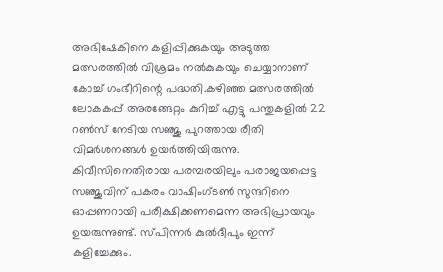അഭിഷേകിനെ കളിപ്പിക്കുകയും അടുത്ത മത്സരത്തിൽ വിശ്രമം നൽകുകയും ചെയ്യാനാണ് കോച്ച് ഗംഭീറിന്റെ പദ്ധതി.കഴിഞ്ഞ മത്സരത്തിൽ ലോകകപ്പ് അരങ്ങേറ്റം കുറിച്ച് എട്ടു പന്തുകളിൽ 22 റൺസ് നേടിയ സഞ്ജു പുറത്തായ രീതി വിമർശനങ്ങൾ ഉയർത്തിയിരുന്നു. കിവീസിനെതിരായ പരമ്പരയിലും പരാജയപ്പെട്ട സഞ്ജുവിന് പകരം വാഷിംഗ്ടൺ സുന്ദറിനെ ഓപ്പണറായി പരീക്ഷിക്കണമെന്ന അഭിപ്രായവും ഉയരുന്നുണ്ട്. സ്പിന്നർ കുൽദീപും ഇന്ന് കളിച്ചേക്കും.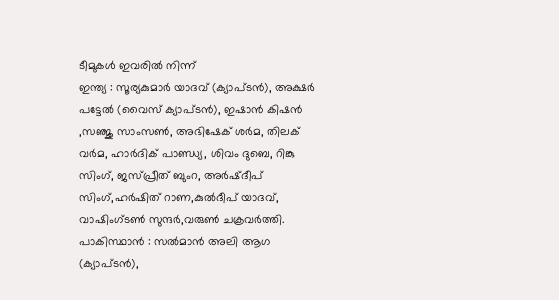ടീമുകൾ ഇവരിൽ നിന്ന്
ഇന്ത്യ : സൂര്യകുമാർ യാദവ് (ക്യാപ്ടൻ), അക്ഷർ പട്ടേൽ (വൈസ് ക്യാപ്ടൻ), ഇഷാൻ കിഷൻ ,സഞ്ജു സാംസൺ, അഭിഷേക് ശർമ, തിലക് വർമ, ഹാർദിക് പാണ്ഡ്യ, ശിവം ദുബെ, റിങ്കു സിംഗ്, ജസ്പ്രീത് ബുംറ, അർഷ്ദീപ് സിംഗ്,ഹർഷിത് റാണ,കുൽദീപ് യാദവ്, വാഷിംഗ്ടൺ സുന്ദർ,വരുൺ ചക്രവർത്തി.
പാകിസ്ഥാൻ : സൽമാൻ അലി ആഗ (ക്യാപ്ടൻ),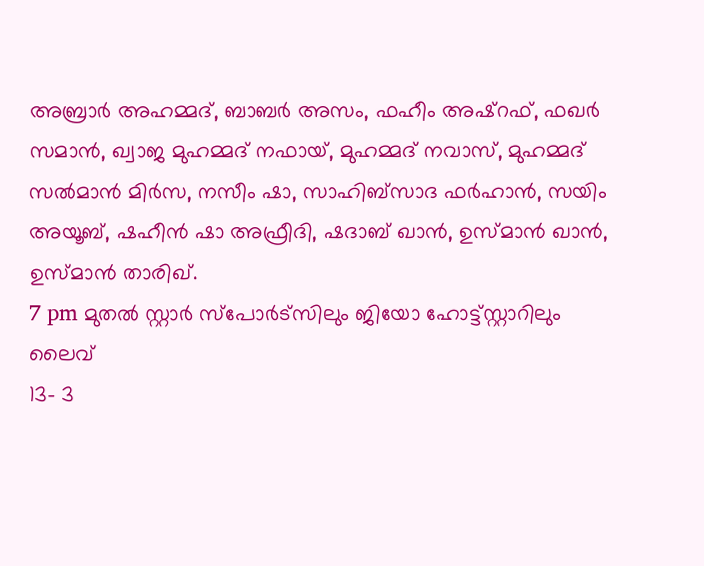അബ്രാർ അഹമ്മദ്, ബാബർ അസം, ഫഹീം അഷ്റഫ്, ഫഖർ സമാൻ, ഖ്വാജ മുഹമ്മദ് നഫായ്, മുഹമ്മദ് നവാസ്, മുഹമ്മദ് സൽമാൻ മിർസ, നസീം ഷാ, സാഹിബ്സാദ ഫർഹാൻ, സയിം അയൂബ്, ഷഹീൻ ഷാ അഫ്രീദി, ഷദാബ് ഖാൻ, ഉസ്മാൻ ഖാൻ, ഉസ്മാൻ താരിഖ്.
7 pm മുതൽ സ്റ്റാർ സ്പോർട്സിലും ജിയോ ഹോട്ട്സ്റ്റാറിലും ലൈവ്
13- 3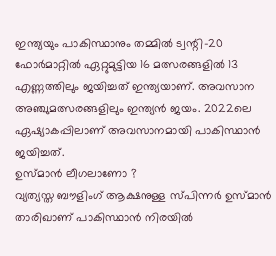ഇന്ത്യയും പാകിസ്ഥാനും തമ്മിൽ ട്വന്റി-20 ഫോർമാറ്റിൽ ഏറ്റുമുട്ടിയ 16 മത്സരങ്ങളിൽ 13 എണ്ണത്തിലും ജയിച്ചത് ഇന്ത്യയാണ്. അവസാന അഞ്ചുമത്സരങ്ങളിലും ഇന്ത്യൻ ജയം. 2022ലെ ഏഷ്യാകപ്പിലാണ് അവസാനമായി പാകിസ്ഥാൻ ജയിച്ചത്.
ഉസ്മാൻ ലീഗലാണോ ?
വ്യത്യസ്ത ബൗളിംഗ് ആക്ഷനുള്ള സ്പിന്നർ ഉസ്മാൻ താരിഖാണ് പാകിസ്ഥാൻ നിരയിൽ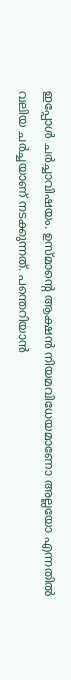ഇപ്പോൾ ചർച്ചാവിഷയം. ഉസ്മാന്റെ ആക്ഷൻ നിയമവിധേയമാണോ അല്ലയോ എന്നതിൽ വലിയ ചർച്ചയാണ് നടക്കുന്നത്. പന്തെറിയാൻ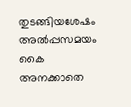തുടങ്ങിയശേഷം അൽപ്പസമയം കൈ അനക്കാതെ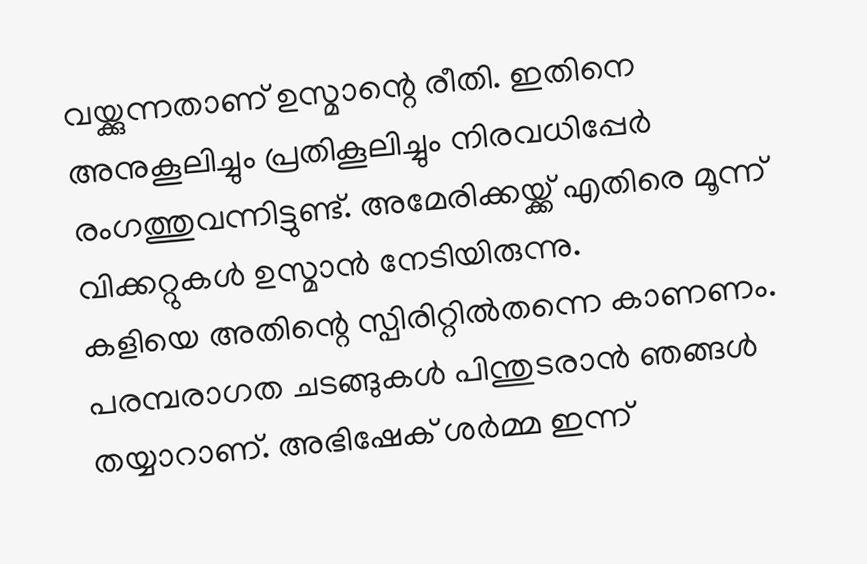വയ്ക്കുന്നതാണ് ഉസ്മാന്റെ രീതി. ഇതിനെ അനുകൂലിച്ചും പ്രതികൂലിച്ചും നിരവധിപ്പേർ രംഗത്തുവന്നിട്ടുണ്ട്. അമേരിക്കയ്ക്ക് എതിരെ മൂന്ന് വിക്കറ്റുകൾ ഉസ്മാൻ നേടിയിരുന്നു.
കളിയെ അതിന്റെ സ്പിരിറ്റിൽതന്നെ കാണണം. പരമ്പരാഗത ചടങ്ങുകൾ പിന്തുടരാൻ ഞങ്ങൾ തയ്യാറാണ്. അഭിഷേക് ശർമ്മ ഇന്ന്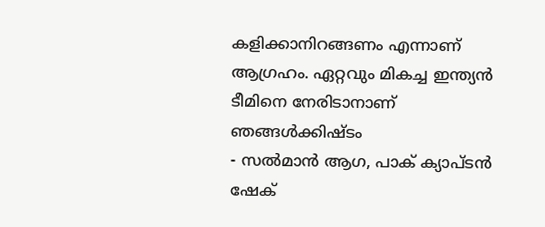കളിക്കാനിറങ്ങണം എന്നാണ് ആഗ്രഹം. ഏറ്റവും മികച്ച ഇന്ത്യൻ ടീമിനെ നേരിടാനാണ് ഞങ്ങൾക്കിഷ്ടം
- സൽമാൻ ആഗ, പാക് ക്യാപ്ടൻ
ഷേക്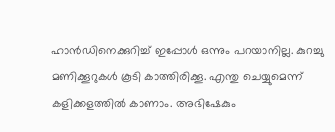ഹാൻഡിനെക്കുറിച്ച് ഇപ്പോൾ ഒന്നും പറയാനില്ല. കുറച്ചു മണിക്കൂറുകൾ കൂടി കാത്തിരിക്കൂ. എന്തു ചെയ്യുമെന്ന് കളിക്കളത്തിൽ കാണാം. അഭിഷേകും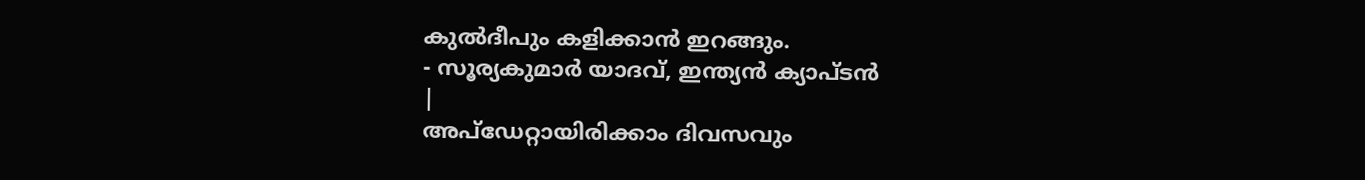കുൽദീപും കളിക്കാൻ ഇറങ്ങും.
- സൂര്യകുമാർ യാദവ്, ഇന്ത്യൻ ക്യാപ്ടൻ
|
അപ്ഡേറ്റായിരിക്കാം ദിവസവും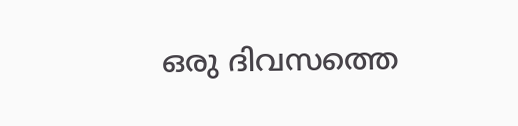ഒരു ദിവസത്തെ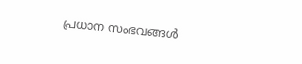പ്രധാന സംഭവങ്ങൾ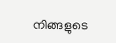നിങ്ങളുടെ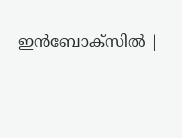ഇൻബോക്സിൽ |